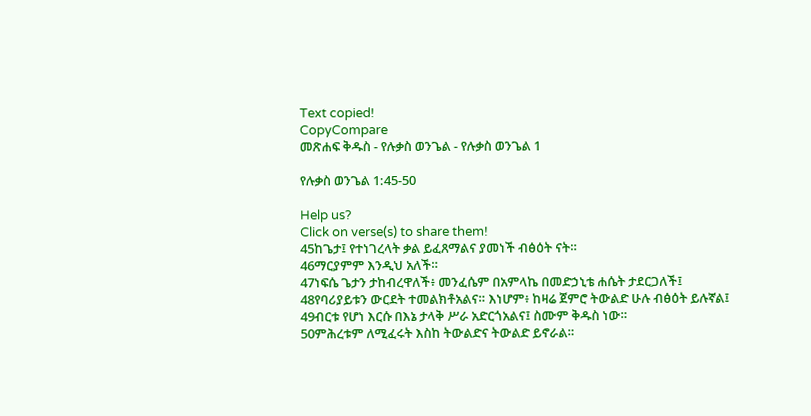Text copied!
CopyCompare
መጽሐፍ ቅዱስ - የሉቃስ ወንጌል - የሉቃስ ወንጌል 1

የሉቃስ ወንጌል 1:45-50

Help us?
Click on verse(s) to share them!
45ከጌታ፤ የተነገረላት ቃል ይፈጸማልና ያመነች ብፅዕት ናት።
46ማርያምም እንዲህ አለች።
47ነፍሴ ጌታን ታከብረዋለች፥ መንፈሴም በአምላኬ በመድኃኒቴ ሐሴት ታደርጋለች፤
48የባሪያይቱን ውርደት ተመልክቶአልና። እነሆም፥ ከዛሬ ጀምሮ ትውልድ ሁሉ ብፅዕት ይሉኛል፤
49ብርቱ የሆነ እርሱ በእኔ ታላቅ ሥራ አድርጎአልና፤ ስሙም ቅዱስ ነው።
50ምሕረቱም ለሚፈሩት እስከ ትውልድና ትውልድ ይኖራል።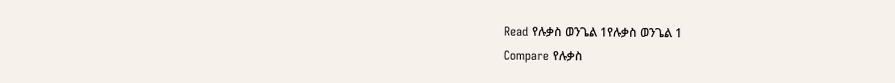Read የሉቃስ ወንጌል 1የሉቃስ ወንጌል 1
Compare የሉቃስ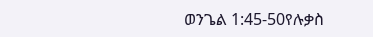ወንጌል 1:45-50የሉቃስ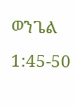ወንጌል 1:45-50